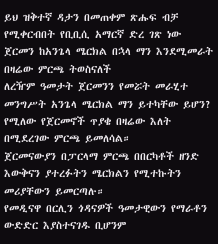ይህ ዝቅተኛ ዳታን በመጠቀም ጽሑፍ ብቻ የሚቀርብበት የቢቢሲ አማርኛ ድረ ገጽ ነው
ጀርመን ከአንጌላ ሜርክል በኋላ ማን እንደሚመራት በዛሬው ምርጫ ትወስናለች
ለረዥም ዓመታት ጀርመንን የመሯት መራሂተ መንግሥት አንጌላ ሜርክል ማን ይተካቸው ይሆን? የሚለው የጀርመኖች ጥያቄ በዛሬው እለት በሚደረገው ምርጫ ይመለሳል።
ጀርመናውያን በፓርላማ ምርጫ በበርካቶች ዘንድ እውቅናን ያተረፉትን ሜርክልን የሚተኩትን መሪያቸውን ይመርጣሉ።
የመዲናዋ በርሊን ጎዳናዎች ዓመታዊውን የማራቶን ውድድር እያስተናገዱ ቢሆንም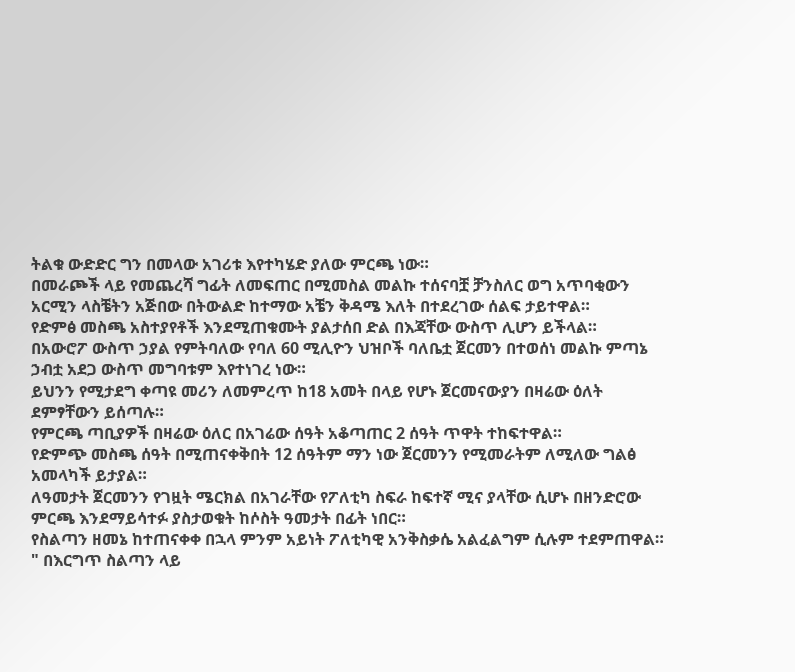ትልቁ ውድድር ግን በመላው አገሪቱ እየተካሄድ ያለው ምርጫ ነው።
በመራጮች ላይ የመጨረሻ ግፊት ለመፍጠር በሚመስል መልኩ ተሰናባቿ ቻንስለር ወግ አጥባቂውን አርሚን ላስቼትን አጅበው በትውልድ ከተማው አቼን ቅዳሜ እለት በተደረገው ሰልፍ ታይተዋል።
የድምፅ መስጫ አስተያየቶች እንደሚጠቁሙት ያልታሰበ ድል በእጃቸው ውስጥ ሊሆን ይችላል።
በአውሮፖ ውስጥ ኃያል የምትባለው የባለ 60 ሚሊዮን ህዝቦች ባለቤቷ ጀርመን በተወሰነ መልኩ ምጣኔ ኃብቷ አደጋ ውስጥ መግባቱም እየተነገረ ነው።
ይህንን የሚታደግ ቀጣዩ መሪን ለመምረጥ ከ18 አመት በላይ የሆኑ ጀርመናውያን በዛሬው ዕለት ደምፃቸውን ይሰጣሉ።
የምርጫ ጣቢያዎች በዛሬው ዕለር በአገሬው ሰዓት አቆጣጠር 2 ሰዓት ጥዋት ተከፍተዋል።
የድምጭ መስጫ ሰዓት በሚጠናቀቅበት 12 ሰዓትም ማን ነው ጀርመንን የሚመራትም ለሚለው ግልፅ አመላካች ይታያል።
ለዓመታት ጀርመንን የገዟት ሜርክል በአገራቸው የፖለቲካ ስፍራ ከፍተኛ ሚና ያላቸው ሲሆኑ በዘንድሮው ምርጫ እንደማይሳተፉ ያስታወቁት ከሶስት ዓመታት በፊት ነበር።
የስልጣን ዘመኔ ከተጠናቀቀ በኋላ ምንም አይነት ፖለቲካዊ አንቅስቃሴ አልፈልግም ሲሉም ተደምጠዋል።
" በእርግጥ ስልጣን ላይ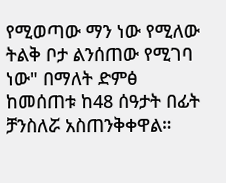የሚወጣው ማን ነው የሚለው ትልቅ ቦታ ልንሰጠው የሚገባ ነው" በማለት ድምፅ ከመሰጠቱ ከ48 ሰዓታት በፊት ቻንስለሯ አስጠንቅቀዋል።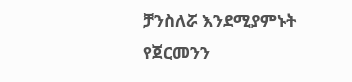ቻንስለሯ እንደሚያምኑት የጀርመንን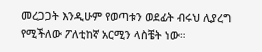መረጋጋት እንዲሁም የወጣቱን ወደፊት ብሩህ ሊያረግ የሚችለው ፖለቲከኛ አርሚን ላስቼት ነው።